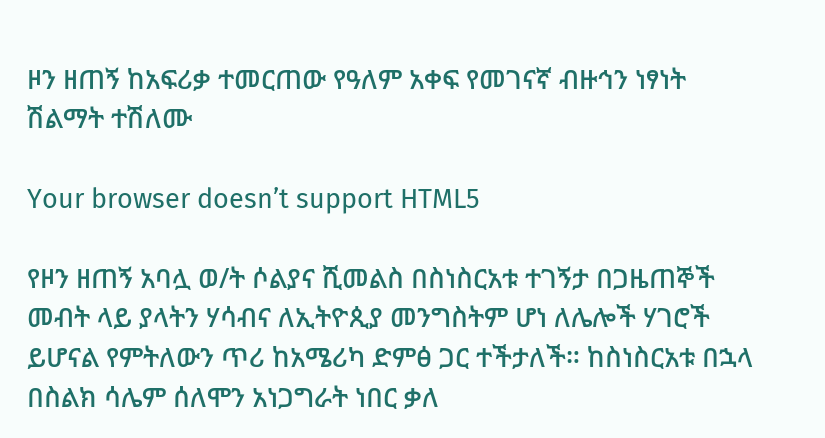ዞን ዘጠኝ ከአፍሪቃ ተመርጠው የዓለም አቀፍ የመገናኛ ብዙኅን ነፃነት ሽልማት ተሽለሙ

Your browser doesn’t support HTML5

የዞን ዘጠኝ አባሏ ወ/ት ሶልያና ሺመልስ በስነስርአቱ ተገኝታ በጋዜጠኞች መብት ላይ ያላትን ሃሳብና ለኢትዮጲያ መንግስትም ሆነ ለሌሎች ሃገሮች ይሆናል የምትለውን ጥሪ ከአሜሪካ ድምፅ ጋር ተችታለች። ከስነስርአቱ በኋላ በስልክ ሳሌም ሰለሞን አነጋግራት ነበር ቃለ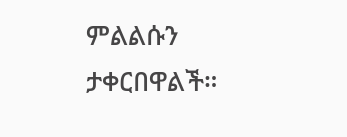ምልልሱን ታቀርበዋልች።